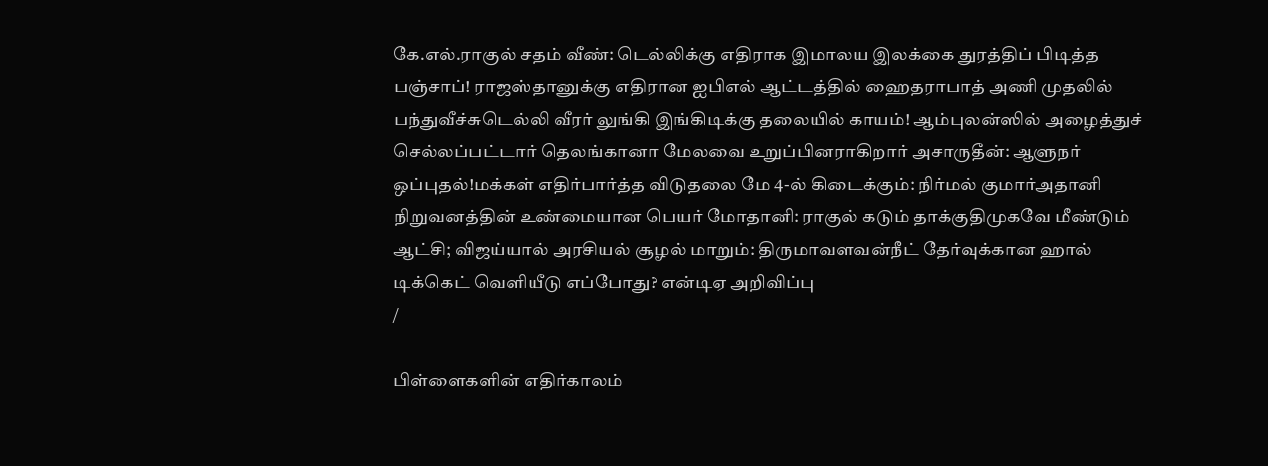கே.எல்.ராகுல் சதம் வீண்: டெல்லிக்கு எதிராக இமாலய இலக்கை துரத்திப் பிடித்த பஞ்சாப்! ராஜஸ்தானுக்கு எதிரான ஐபிஎல் ஆட்டத்தில் ஹைதராபாத் அணி முதலில் பந்துவீச்சுடெல்லி வீரர் லுங்கி இங்கிடிக்கு தலையில் காயம்! ஆம்புலன்ஸில் அழைத்துச் செல்லப்பட்டார் தெலங்கானா மேலவை உறுப்பினராகிறார் அசாருதீன்: ஆளுநர் ஒப்புதல்!மக்கள் எதிர்பார்த்த விடுதலை மே 4-ல் கிடைக்கும்: நிர்மல் குமார்அதானி நிறுவனத்தின் உண்மையான பெயர் மோதானி: ராகுல் கடும் தாக்குதிமுகவே மீண்டும் ஆட்சி; விஜய்யால் அரசியல் சூழல் மாறும்: திருமாவளவன்நீட் தேர்வுக்கான ஹால் டிக்கெட் வெளியீடு எப்போது? என்டிஏ அறிவிப்பு
/

பிள்ளைகளின் எதிர்காலம்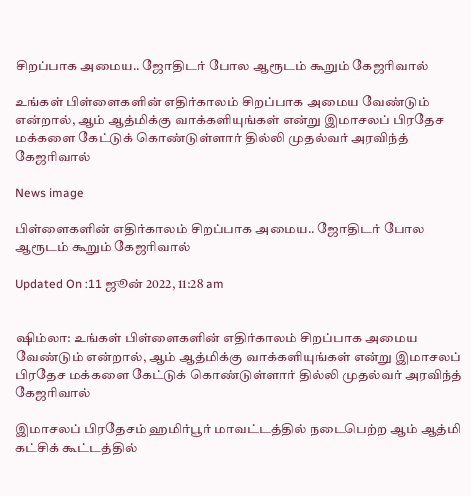சிறப்பாக அமைய.. ஜோதிடர் போல ஆரூடம் கூறும் கேஜரிவால்

உங்கள் பிள்ளைகளின் எதிர்காலம் சிறப்பாக அமைய வேண்டும் என்றால், ஆம் ஆத்மிக்கு வாக்களியுங்கள் என்று இமாசலப் பிரதேச மக்களை கேட்டுக் கொண்டுள்ளார் தில்லி முதல்வர் அரவிந்த் கேஜரிவால்

News image

பிள்ளைகளின் எதிர்காலம் சிறப்பாக அமைய.. ஜோதிடர் போல ஆரூடம் கூறும் கேஜரிவால்

Updated On :11 ஜூன் 2022, 11:28 am


ஷிம்லா: உங்கள் பிள்ளைகளின் எதிர்காலம் சிறப்பாக அமைய வேண்டும் என்றால், ஆம் ஆத்மிக்கு வாக்களியுங்கள் என்று இமாசலப் பிரதேச மக்களை கேட்டுக் கொண்டுள்ளார் தில்லி முதல்வர் அரவிந்த் கேஜரிவால்

இமாசலப் பிரதேசம் ஹமிர்பூர் மாவட்டத்தில் நடைபெற்ற ஆம் ஆத்மி கட்சிக் கூட்டத்தில்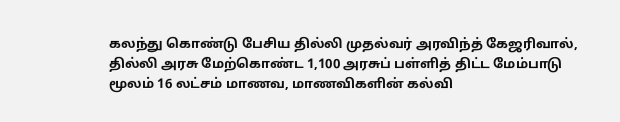கலந்து கொண்டு பேசிய தில்லி முதல்வர் அரவிந்த் கேஜரிவால், தில்லி அரசு மேற்கொண்ட 1,100 அரசுப் பள்ளித் திட்ட மேம்பாடு மூலம் 16 லட்சம் மாணவ, மாணவிகளின் கல்வி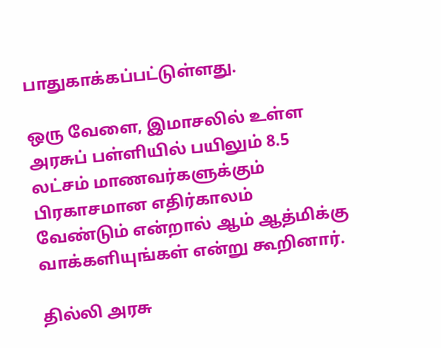பாதுகாக்கப்பட்டுள்ளது.

ஒரு வேளை, இமாசலில் உள்ள அரசுப் பள்ளியில் பயிலும் 8.5 லட்சம் மாணவர்களுக்கும் பிரகாசமான எதிர்காலம் வேண்டும் என்றால் ஆம் ஆத்மிக்கு வாக்களியுங்கள் என்று கூறினார்.

தில்லி அரசு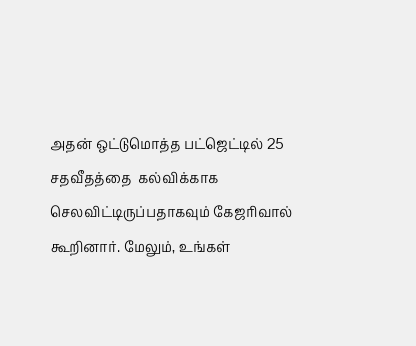அதன் ஒட்டுமொத்த பட்ஜெட்டில் 25 சதவீதத்தை  கல்விக்காக செலவிட்டிருப்பதாகவும் கேஜரிவால் கூறினார். மேலும், உங்கள்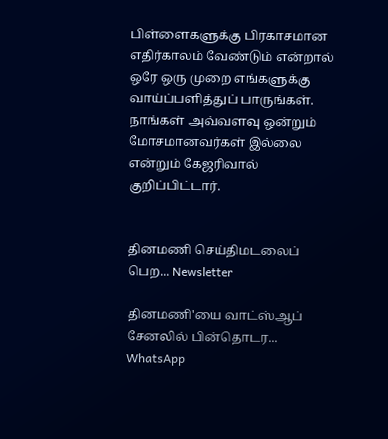பிள்ளைகளுக்கு பிரகாசமான எதிர்காலம் வேண்டும் என்றால் ஒரே ஒரு முறை எங்களுக்கு வாய்ப்பளித்துப் பாருங்கள். நாங்கள் அவ்வளவு ஒன்றும் மோசமானவர்கள் இல்லை என்றும் கேஜரிவால் குறிப்பிட்டார்.


தினமணி செய்திமடலைப் பெற... Newsletter

தினமணி'யை வாட்ஸ்ஆப் சேனலில் பின்தொடர... WhatsApp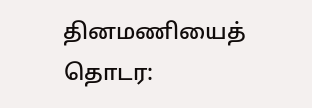தினமணியைத் தொடர: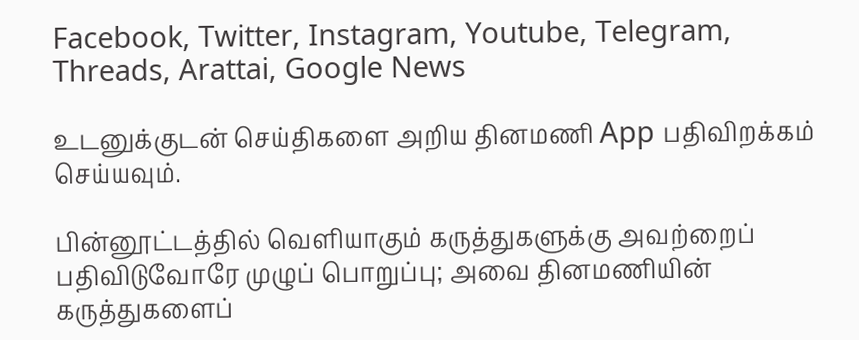Facebook, Twitter, Instagram, Youtube, Telegram, Threads, Arattai, Google News

உடனுக்குடன் செய்திகளை அறிய தினமணி App பதிவிறக்கம் செய்யவும்.

பின்னூட்டத்தில் வெளியாகும் கருத்துகளுக்கு அவற்றைப் பதிவிடுவோரே முழுப் பொறுப்பு; அவை தினமணியின் கருத்துகளைப்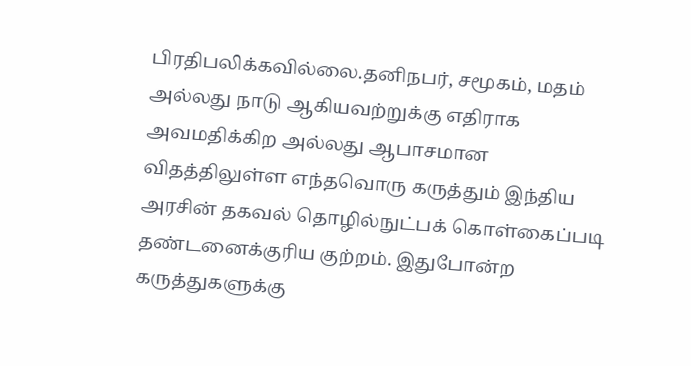பிரதிபலிக்கவில்லை.தனிநபர், சமூகம், மதம் அல்லது நாடு ஆகியவற்றுக்கு எதிராக அவமதிக்கிற அல்லது ஆபாசமான விதத்திலுள்ள எந்தவொரு கருத்தும் இந்திய அரசின் தகவல் தொழில்நுட்பக் கொள்கைப்படி தண்டனைக்குரிய குற்றம். இதுபோன்ற கருத்துகளுக்கு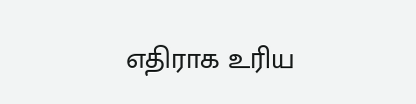எதிராக உரிய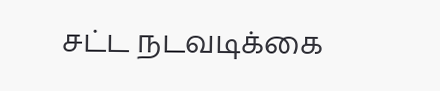சட்ட நடவடிக்கை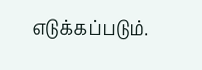எடுக்கப்படும்.